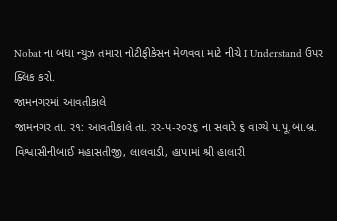Nobat ના બધા ન્યુઝ તમારા નોટીફીકેસન મેળવવા માટે નીચે I Understand ઉપર ક્લિક કરો.
જામનગરમાં આવતીકાલે
જામનગર તા. ર૧: આવતીકાલે તા. રર-પ-ર૦ર૬ ના સવારે ૬ વાગ્યે પ.પૂ.બા.બ્ર. વિશ્વાસીનીબાઈ મહાસતીજી, લાલવાડી, હાપામાં શ્રી હાલારી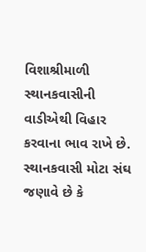વિશાશ્રીમાળી સ્થાનકવાસીની વાડીએથી વિહાર કરવાના ભાવ રાખે છે.
સ્થાનકવાસી મોટા સંઘ જણાવે છે કે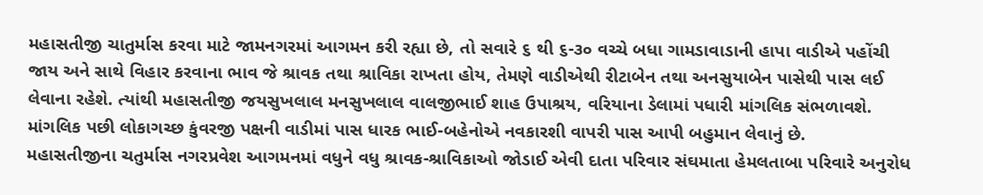મહાસતીજી ચાતુર્માસ કરવા માટે જામનગરમાં આગમન કરી રહ્યા છે, તો સવારે ૬ થી ૬-૩૦ વચ્ચે બધા ગામડાવાડાની હાપા વાડીએ પહોંચી જાય અને સાથે વિહાર કરવાના ભાવ જે શ્રાવક તથા શ્રાવિકા રાખતા હોય, તેમણે વાડીએથી રીટાબેન તથા અનસુયાબેન પાસેથી પાસ લઈ લેવાના રહેશે. ત્યાંથી મહાસતીજી જયસુખલાલ મનસુખલાલ વાલજીભાઈ શાહ ઉપાશ્રય, વરિયાના ડેલામાં પધારી માંગલિક સંભળાવશે. માંગલિક પછી લોકાગચ્છ કુંવરજી પક્ષની વાડીમાં પાસ ધારક ભાઈ-બહેનોએ નવકારશી વાપરી પાસ આપી બહુમાન લેવાનું છે.
મહાસતીજીના ચતુર્માસ નગરપ્રવેશ આગમનમાં વધુને વધુ શ્રાવક-શ્રાવિકાઓ જોડાઈ એવી દાતા પરિવાર સંઘમાતા હેમલતાબા પરિવારે અનુરોધ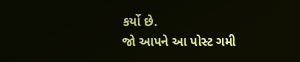કર્યો છે.
જો આપને આ પોસ્ટ ગમી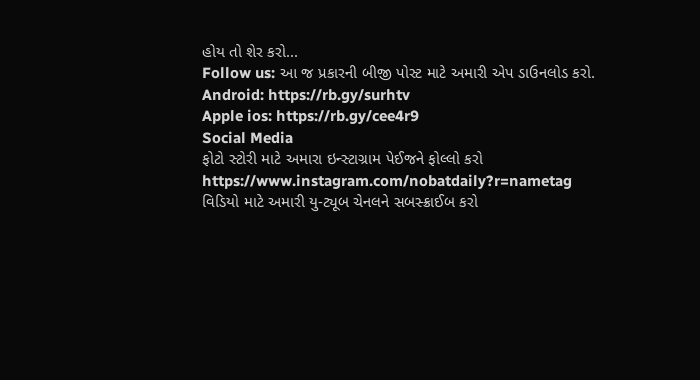હોય તો શેર કરો...
Follow us: આ જ પ્રકારની બીજી પોસ્ટ માટે અમારી એપ ડાઉનલોડ કરો.
Android: https://rb.gy/surhtv
Apple ios: https://rb.gy/cee4r9
Social Media
ફોટો સ્ટોરી માટે અમારા ઇન્સ્ટાગ્રામ પેઈજને ફોલ્લો કરો
https://www.instagram.com/nobatdaily?r=nametag
વિડિયો માટે અમારી યુ-ટ્યૂબ ચેનલને સબસ્ક્રાઈબ કરો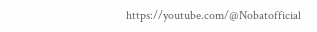https://youtube.com/@Nobatofficial